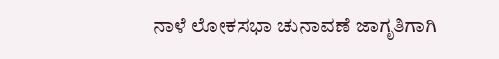ನಾಳೆ ಲೋಕಸಭಾ ಚುನಾವಣೆ ಜಾಗೃತಿಗಾಗಿ‌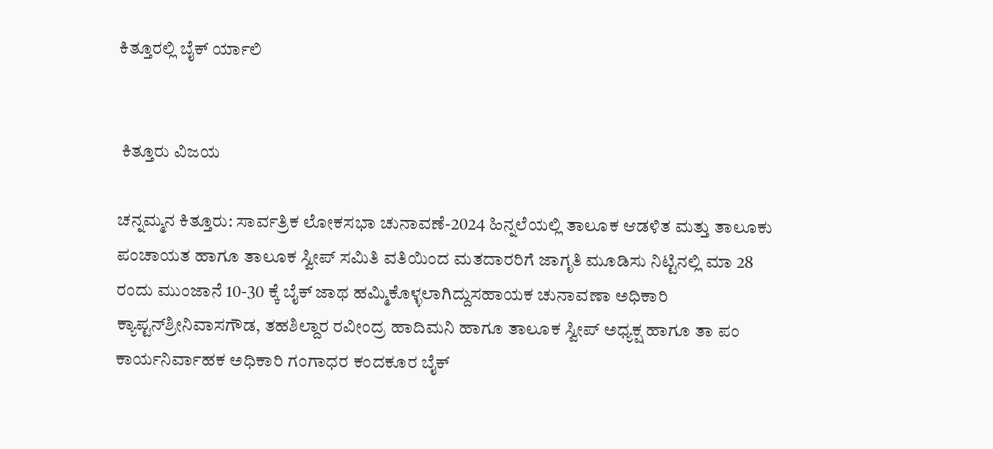ಕಿತ್ತೂರಲ್ಲಿ ಬೈಕ್ ರ್ಯಾಲಿ


 ಕಿತ್ತೂರು ವಿಜಯ

ಚನ್ನಮ್ಮನ ಕಿತ್ತೂರು: ಸಾರ್ವತ್ರಿಕ ಲೋಕಸಭಾ ಚುನಾವಣೆ-2024 ಹಿನ್ನಲೆಯಲ್ಲಿ ತಾಲೂಕ ಆಡಳಿತ ಮತ್ತು ತಾಲೂಕು ಪಂಚಾಯತ ಹಾಗೂ ತಾಲೂಕ ಸ್ವೀಪ್ ಸಮಿತಿ ವತಿಯಿಂದ ಮತದಾರರಿಗೆ ಜಾಗೃತಿ ಮೂಡಿಸು ನಿಟ್ಟಿನಲ್ಲಿ ಮಾ 28 ರಂದು ಮುಂಜಾನೆ 10-30 ಕ್ಕೆ ಬೈಕ್ ಜಾಥ ಹಮ್ಮಿಕೊಳ್ಳಲಾಗಿದ್ದು‌ಸಹಾಯಕ ಚುನಾವಣಾ ಅಧಿಕಾರಿ ಕ್ಯಾಪ್ಟನ್‌ಶ್ರೀನಿವಾಸಗೌಡ, ತಹಶಿಲ್ದಾರ ರವೀಂದ್ರ ಹಾದಿಮನಿ ಹಾಗೂ ತಾಲೂಕ ಸ್ವೀಪ್ ಅಧ್ಯಕ್ಷ ಹಾಗೂ ತಾ ಪಂ ಕಾರ್ಯನಿರ್ವಾಹಕ ಅಧಿಕಾರಿ ಗಂಗಾಧರ ಕಂದಕೂರ ಬೈಕ್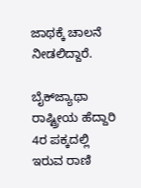ಜಾಥಕ್ಕೆ ಚಾಲನೆ ನೀಡಲಿದ್ದಾರೆ.

ಬೈಕ್‌ಜ್ಯಾಥಾ ರಾಷ್ಟ್ರೀಯ ಹೆದ್ದಾರಿ 4ರ ಪಕ್ಕದಲ್ಲಿ ಇರುವ ರಾಣಿ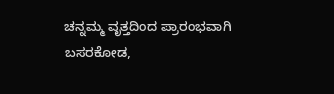ಚನ್ನಮ್ಮ ವೃತ್ತದಿಂದ ಪ್ರಾರಂಭವಾಗಿ ಬಸರಕೋಡ,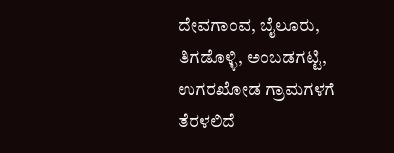ದೇವಗಾಂವ, ಬೈಲೂರು, ತಿಗಡೊಳ್ಳಿ, ಅಂಬಡಗಟ್ಟಿ, ಉಗರಖೋಡ ಗ್ರಾಮಗಳಗೆ ತೆರಳಲಿದೆ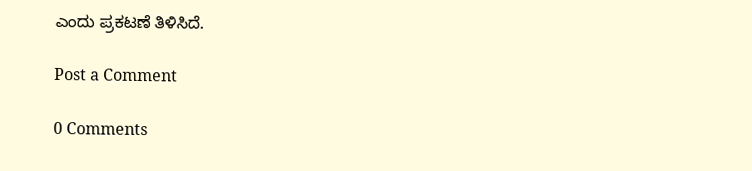ಎಂದು ಪ್ರಕಟಣೆ ತಿಳಿಸಿದೆ.

Post a Comment

0 Comments